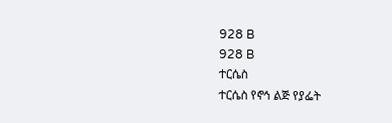928 B
928 B
ተርሴስ
ተርሴስ የኖኅ ልጅ የያፌት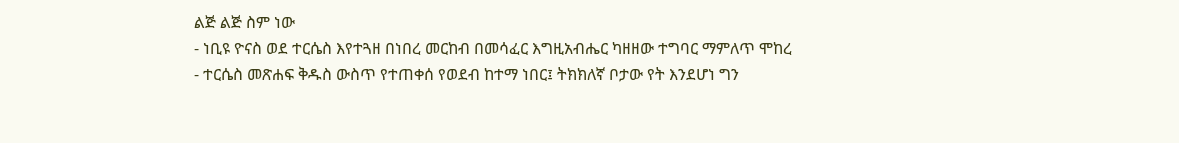ልጅ ልጅ ስም ነው
- ነቢዩ ዮናስ ወደ ተርሴስ እየተጓዘ በነበረ መርከብ በመሳፈር እግዚአብሔር ካዘዘው ተግባር ማምለጥ ሞከረ
- ተርሴስ መጽሐፍ ቅዱስ ውስጥ የተጠቀሰ የወደብ ከተማ ነበር፤ ትክክለኛ ቦታው የት እንደሆነ ግን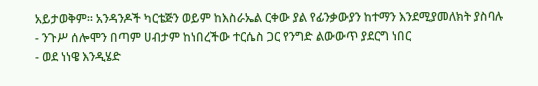አይታወቅም። አንዳንዶች ካርቴጅን ወይም ከእስራኤል ርቀው ያል የፊንቃውያን ከተማን እንደሚያመለክት ያስባሉ
- ንጉሥ ሰሎሞን በጣም ሀብታም ከነበረችው ተርሴስ ጋር የንግድ ልውውጥ ያደርግ ነበር
- ወደ ነነዌ እንዲሄድ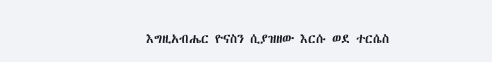እግዚአብሔር ዮናስን ሲያዝዘው እርሱ ወደ ተርሴስ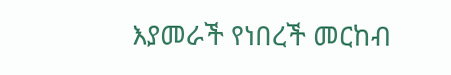እያመራች የነበረች መርከብ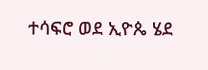ተሳፍሮ ወደ ኢዮጴ ሄደ